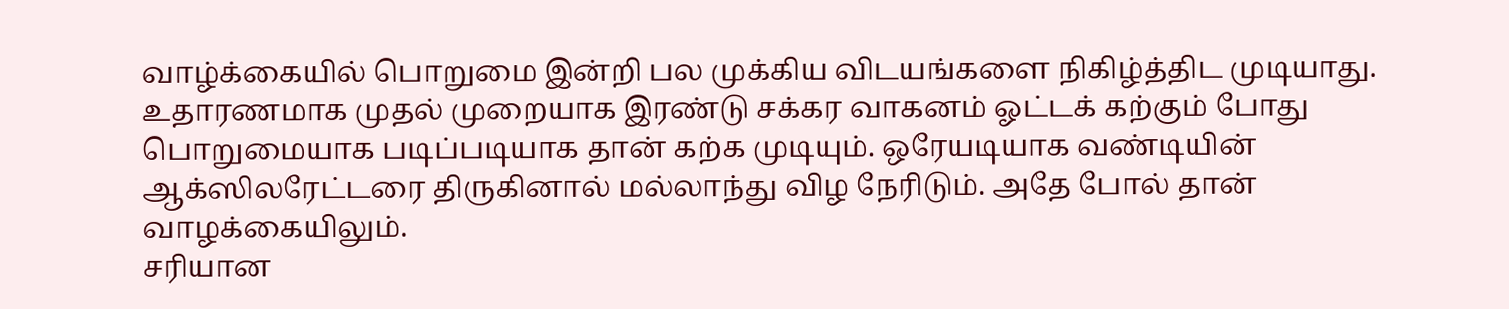வாழ்க்கையில் பொறுமை இன்றி பல முக்கிய விடயங்களை நிகிழ்த்திட முடியாது.
உதாரணமாக முதல் முறையாக இரண்டு சக்கர வாகனம் ஓட்டக் கற்கும் போது பொறுமையாக படிப்படியாக தான் கற்க முடியும். ஒரேயடியாக வண்டியின் ஆக்ஸிலரேட்டரை திருகினால் மல்லாந்து விழ நேரிடும். அதே போல் தான் வாழக்கையிலும்.
சரியான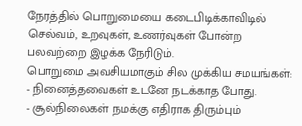நேரத்தில் பொறுமையை கடைபிடிக்காவிடில் செல்வம், உறவுகள், உணர்வுகள் போன்ற பலவற்றை இழக்க நேரிடும்.
பொறுமை அவசியமாகும் சில முக்கிய சமயங்கள்:
- நினைத்தவைகள் உடனே நடக்காத போது.
- சூல்நிலைகள் நமக்கு எதிராக திரும்பும்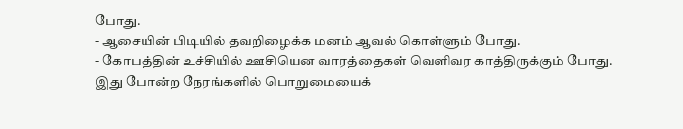போது.
- ஆசையின் பிடியில் தவறிழைக்க மனம் ஆவல் கொள்ளும் போது.
- கோபத்தின் உச்சியில் ஊசியென வாரத்தைகள் வெளிவர காத்திருக்கும் போது.
இது போன்ற நேரங்களில் பொறுமையைக்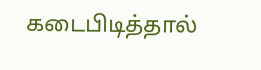கடைபிடித்தால்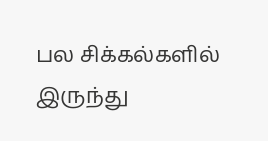பல சிக்கல்களில் இருந்து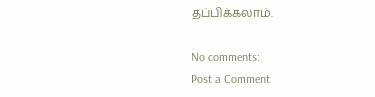தப்பிக்கலாம்.

No comments:
Post a Comment